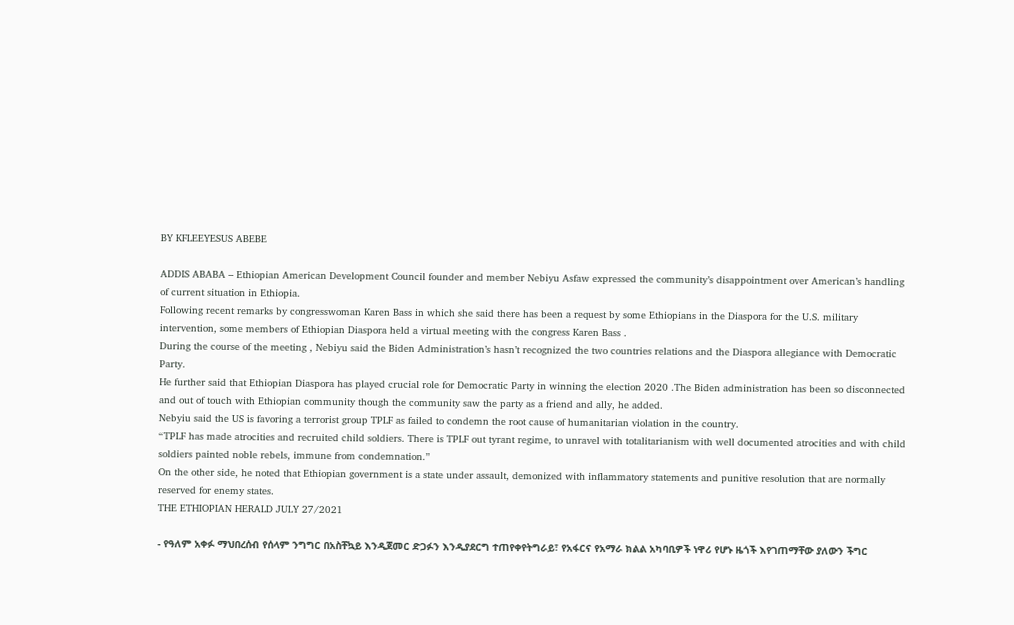BY KFLEEYESUS ABEBE

ADDIS ABABA – Ethiopian American Development Council founder and member Nebiyu Asfaw expressed the community’s disappointment over American’s handling of current situation in Ethiopia.
Following recent remarks by congresswoman Karen Bass in which she said there has been a request by some Ethiopians in the Diaspora for the U.S. military intervention, some members of Ethiopian Diaspora held a virtual meeting with the congress Karen Bass .
During the course of the meeting , Nebiyu said the Biden Administration’s hasn’t recognized the two countries relations and the Diaspora allegiance with Democratic Party.
He further said that Ethiopian Diaspora has played crucial role for Democratic Party in winning the election 2020 .The Biden administration has been so disconnected and out of touch with Ethiopian community though the community saw the party as a friend and ally, he added.
Nebyiu said the US is favoring a terrorist group TPLF as failed to condemn the root cause of humanitarian violation in the country.
“TPLF has made atrocities and recruited child soldiers. There is TPLF out tyrant regime, to unravel with totalitarianism with well documented atrocities and with child soldiers painted noble rebels, immune from condemnation.”
On the other side, he noted that Ethiopian government is a state under assault, demonized with inflammatory statements and punitive resolution that are normally reserved for enemy states.
THE ETHIOPIAN HERALD JULY 27/2021

- የዓለም አቀፉ ማህበረሰብ የሰላም ንግግር በአስቸኳይ እንዲጀመር ድጋፉን እንዲያደርግ ተጠየቀየትግራይ፣ የአፋርና የአማራ ክልል አካባቢዎች ነዋሪ የሆኑ ዜጎች እየገጠማቸው ያለውን ችግር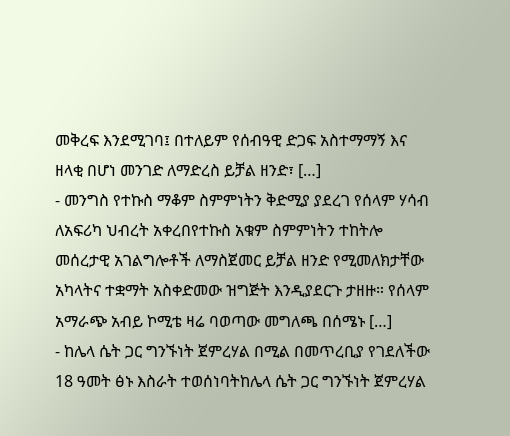መቅረፍ እንደሚገባ፤ በተለይም የሰብዓዊ ድጋፍ አስተማማኝ እና ዘላቂ በሆነ መንገድ ለማድረስ ይቻል ዘንድ፣ […]
- መንግስ የተኩስ ማቆም ስምምነትን ቅድሚያ ያደረገ የሰላም ሃሳብ ለአፍሪካ ህብረት አቀረበየተኩስ አቁም ስምምነትን ተከትሎ መሰረታዊ አገልግሎቶች ለማስጀመር ይቻል ዘንድ የሚመለክታቸው አካላትና ተቋማት አስቀድመው ዝግጅት እንዲያደርጉ ታዘዙ። የሰላም አማራጭ አብይ ኮሚቴ ዛሬ ባወጣው መግለጫ በሰሜኑ […]
- ከሌላ ሴት ጋር ግንኙነት ጀምረሃል በሚል በመጥረቢያ የገደለችው 18 ዓመት ፅኑ እስራት ተወሰነባትከሌላ ሴት ጋር ግንኙነት ጀምረሃል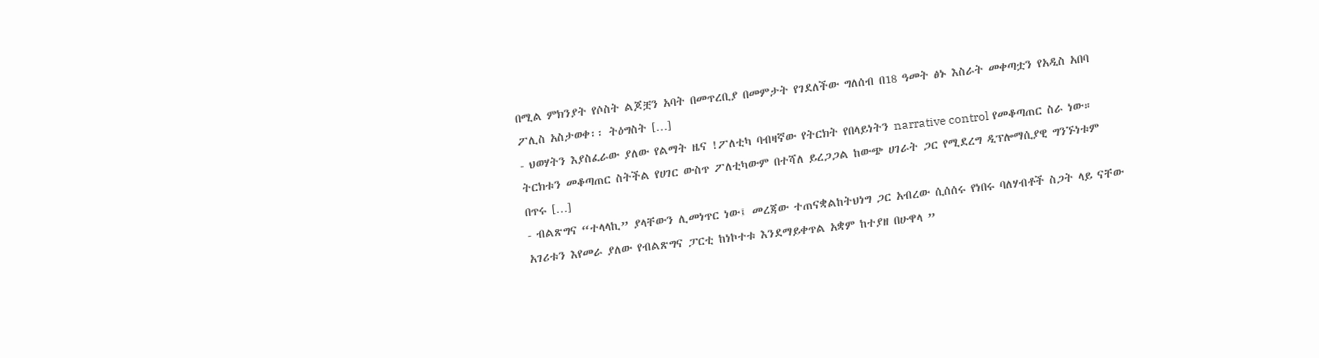በሚል ምክንያት የሶስት ልጆቿን አባት በመጥረቢያ በመምታት የገደለችው ግለሰብ በ18 ዓመት ፅኑ እስራት መቀጣቷን የአዲስ አበባ ፖሊስ አስታወቀ፡፡ ትዕግስት […]
- ህወሃትን እያስፈራው ያለው የልማት ዜና !ፖለቲካ ባብዛኛው የትርክት የበላይነትን narrative control የመቆጣጠር ስራ ነው። ትርክቱን መቆጣጠር ስትችል የሀገር ውስጥ ፖለቲካውም በተሻለ ይረጋጋል ከውጭ ሀገራት ጋር የሚደረግ ዲፕሎማሲያዊ ግንኙነቱም በጥሩ […]
- ብልጽግና “ተላላኪ” ያላቸውን ሊመነጥር ነው፤ መረጃው ተጠናቋልከትህነግ ጋር አብረው ሲሰሰሩ የነበሩ ባለሃብቶች ስጋት ላይ ናቸው አገሪቱን እየመራ ያለው የብልጽግና ፓርቲ ከነኮተቱ እንደማይቀጥል አቋም ከተያዘ በሁዋላ ”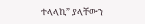ተላላኪ” ያላቸውን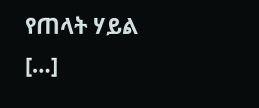የጠላት ሃይል […]